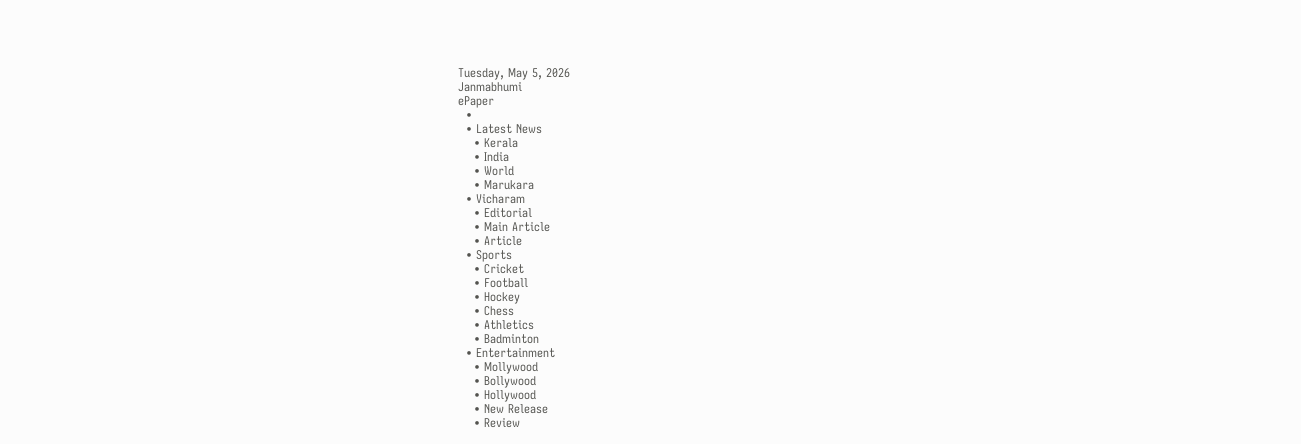Tuesday, May 5, 2026
Janmabhumi
ePaper
  •
  • Latest News
    • Kerala
    • India
    • World
    • Marukara
  • Vicharam
    • Editorial
    • Main Article
    • Article
  • Sports
    • Cricket
    • Football
    • Hockey
    • Chess
    • Athletics
    • Badminton
  • Entertainment
    • Mollywood
    • Bollywood
    • Hollywood
    • New Release
    • Review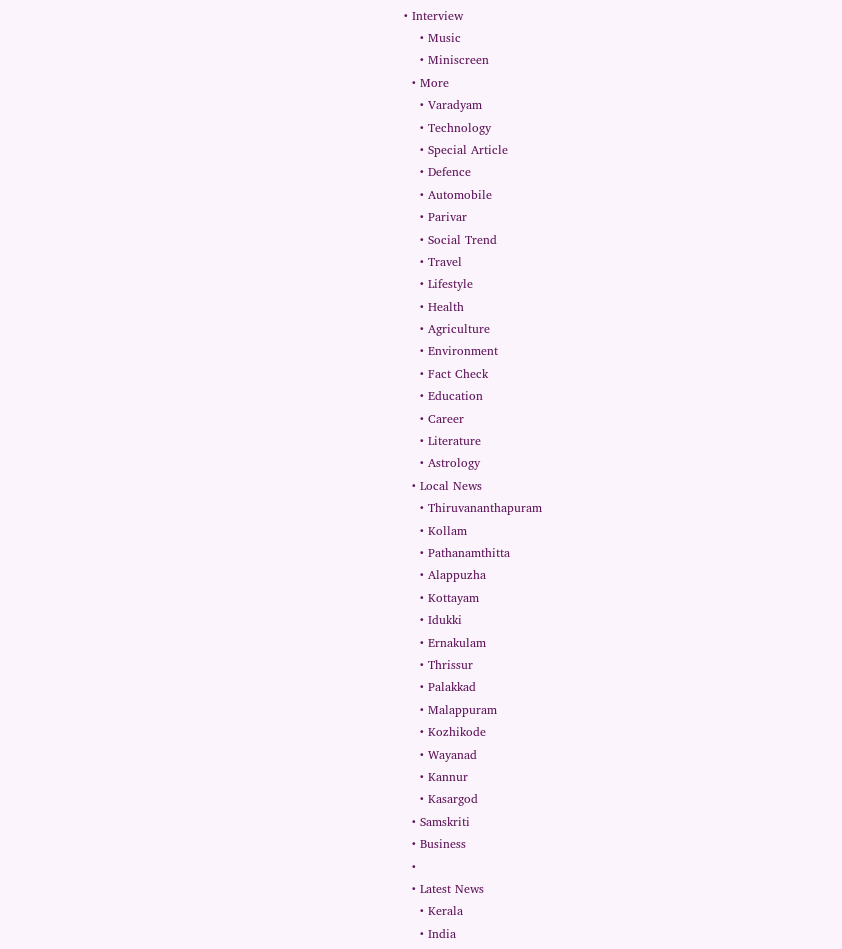• Interview
    • Music
    • Miniscreen
  • More
    • Varadyam
    • Technology
    • Special Article
    • Defence
    • Automobile
    • Parivar
    • Social Trend
    • Travel
    • Lifestyle
    • Health
    • Agriculture
    • Environment
    • Fact Check
    • Education
    • Career
    • Literature
    • Astrology
  • Local News
    • Thiruvananthapuram
    • Kollam
    • Pathanamthitta
    • Alappuzha
    • Kottayam
    • Idukki
    • Ernakulam
    • Thrissur
    • Palakkad
    • Malappuram
    • Kozhikode
    • Wayanad
    • Kannur
    • Kasargod
  • Samskriti
  • Business
  •
  • Latest News
    • Kerala
    • India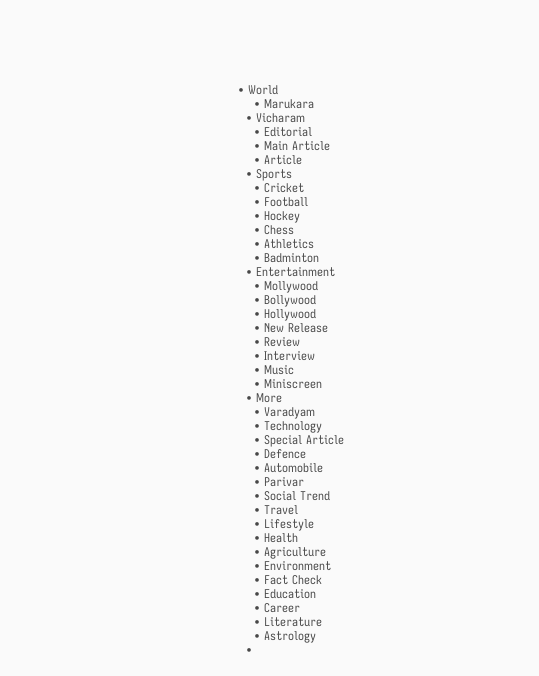• World
    • Marukara
  • Vicharam
    • Editorial
    • Main Article
    • Article
  • Sports
    • Cricket
    • Football
    • Hockey
    • Chess
    • Athletics
    • Badminton
  • Entertainment
    • Mollywood
    • Bollywood
    • Hollywood
    • New Release
    • Review
    • Interview
    • Music
    • Miniscreen
  • More
    • Varadyam
    • Technology
    • Special Article
    • Defence
    • Automobile
    • Parivar
    • Social Trend
    • Travel
    • Lifestyle
    • Health
    • Agriculture
    • Environment
    • Fact Check
    • Education
    • Career
    • Literature
    • Astrology
  •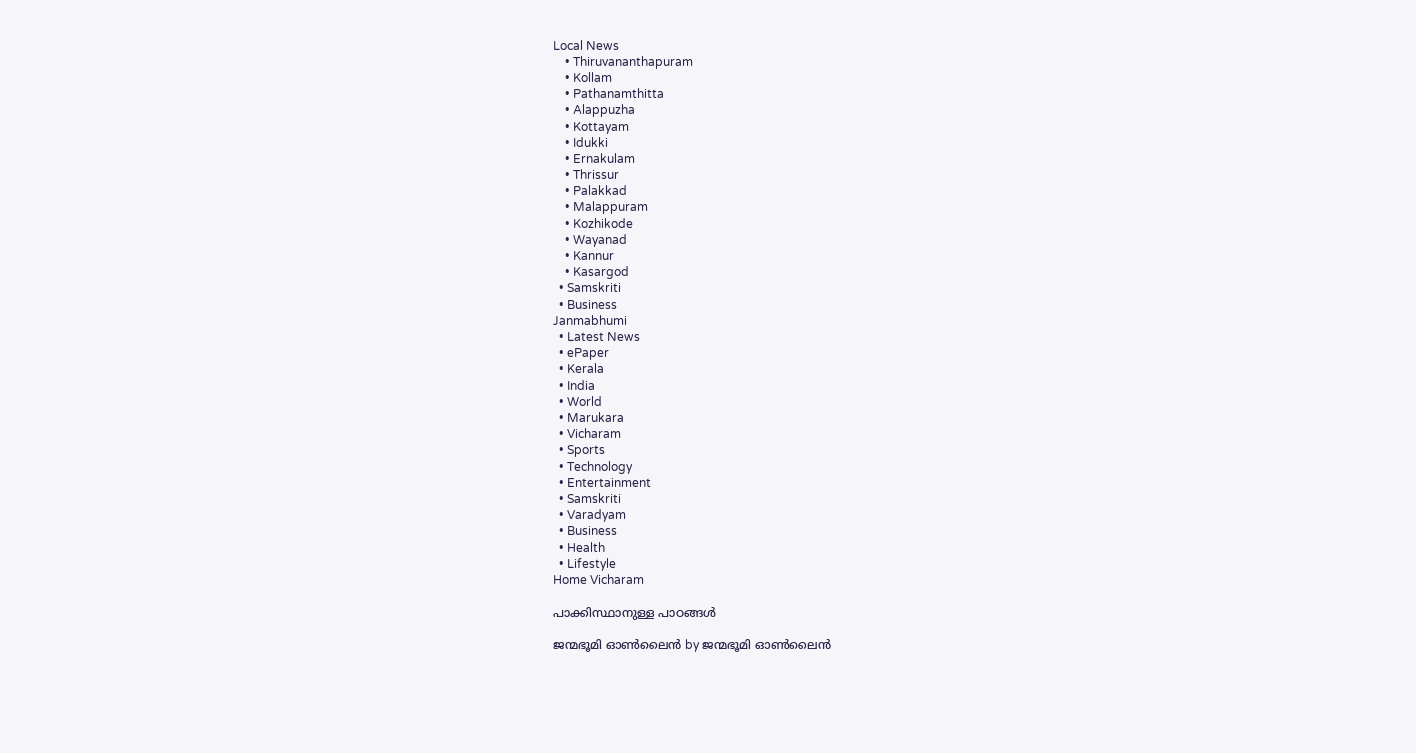Local News
    • Thiruvananthapuram
    • Kollam
    • Pathanamthitta
    • Alappuzha
    • Kottayam
    • Idukki
    • Ernakulam
    • Thrissur
    • Palakkad
    • Malappuram
    • Kozhikode
    • Wayanad
    • Kannur
    • Kasargod
  • Samskriti
  • Business
Janmabhumi
  • Latest News
  • ePaper
  • Kerala
  • India
  • World
  • Marukara
  • Vicharam
  • Sports
  • Technology
  • Entertainment
  • Samskriti
  • Varadyam
  • Business
  • Health
  • Lifestyle
Home Vicharam

പാക്കിസ്ഥാനുള്ള പാഠങ്ങള്‍

ജന്മഭൂമി ഓണ്‍ലൈന്‍ by ജന്മഭൂമി ഓണ്‍ലൈന്‍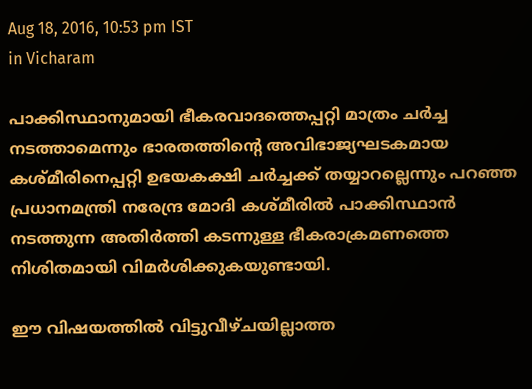Aug 18, 2016, 10:53 pm IST
in Vicharam

പാക്കിസ്ഥാനുമായി ഭീകരവാദത്തെപ്പറ്റി മാത്രം ചര്‍ച്ച നടത്താമെന്നും ഭാരതത്തിന്റെ അവിഭാജ്യഘടകമായ കശ്മീരിനെപ്പറ്റി ഉഭയകക്ഷി ചര്‍ച്ചക്ക് തയ്യാറല്ലെന്നും പറഞ്ഞ പ്രധാനമന്ത്രി നരേന്ദ്ര മോദി കശ്മീരില്‍ പാക്കിസ്ഥാന്‍ നടത്തുന്ന അതിര്‍ത്തി കടന്നുള്ള ഭീകരാക്രമണത്തെ നിശിതമായി വിമര്‍ശിക്കുകയുണ്ടായി.

ഈ വിഷയത്തില്‍ വിട്ടുവീഴ്ചയില്ലാത്ത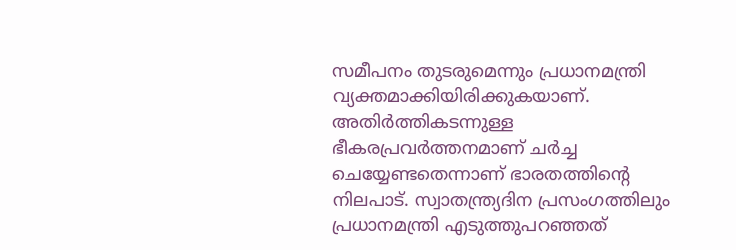സമീപനം തുടരുമെന്നും പ്രധാനമന്ത്രി വ്യക്തമാക്കിയിരിക്കുകയാണ്. അതിര്‍ത്തികടന്നുള്ള ഭീകരപ്രവര്‍ത്തനമാണ് ചര്‍ച്ച ചെയ്യേണ്ടതെന്നാണ് ഭാരതത്തിന്റെ നിലപാട്. സ്വാതന്ത്ര്യദിന പ്രസംഗത്തിലും പ്രധാനമന്ത്രി എടുത്തുപറഞ്ഞത്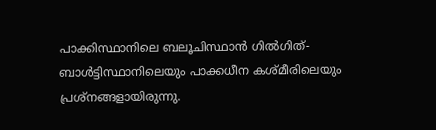പാക്കിസ്ഥാനിലെ ബലൂചിസ്ഥാന്‍ ഗില്‍ഗിത്-ബാള്‍ട്ടിസ്ഥാനിലെയും പാക്കധീന കശ്മീരിലെയും പ്രശ്‌നങ്ങളായിരുന്നു.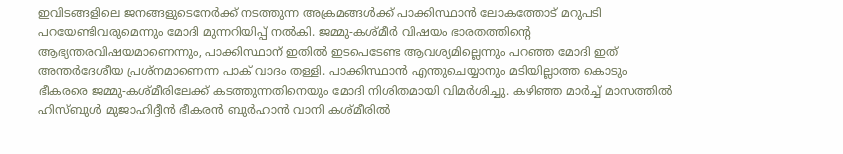ഇവിടങ്ങളിലെ ജനങ്ങളുടെനേര്‍ക്ക് നടത്തുന്ന അക്രമങ്ങള്‍ക്ക് പാക്കിസ്ഥാന്‍ ലോകത്തോട് മറുപടി പറയേണ്ടിവരുമെന്നും മോദി മുന്നറിയിപ്പ് നല്‍കി. ജമ്മു-കശ്മീര്‍ വിഷയം ഭാരതത്തിന്റെ ആഭ്യന്തരവിഷയമാണെന്നും, പാക്കിസ്ഥാന് ഇതില്‍ ഇടപെടേണ്ട ആവശ്യമില്ലെന്നും പറഞ്ഞ മോദി ഇത് അന്തര്‍ദേശീയ പ്രശ്‌നമാണെന്ന പാക് വാദം തള്ളി. പാക്കിസ്ഥാന്‍ എന്തുചെയ്യാനും മടിയില്ലാത്ത കൊടും ഭീകരരെ ജമ്മു-കശ്മീരിലേക്ക് കടത്തുന്നതിനെയും മോദി നിശിതമായി വിമര്‍ശിച്ചു. കഴിഞ്ഞ മാര്‍ച്ച് മാസത്തില്‍ ഹിസ്ബുള്‍ മുജാഹിദ്ദീന്‍ ഭീകരന്‍ ബുര്‍ഹാന്‍ വാനി കശ്മീരില്‍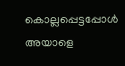കൊല്ലപ്പെട്ടപ്പോള്‍ അയാളെ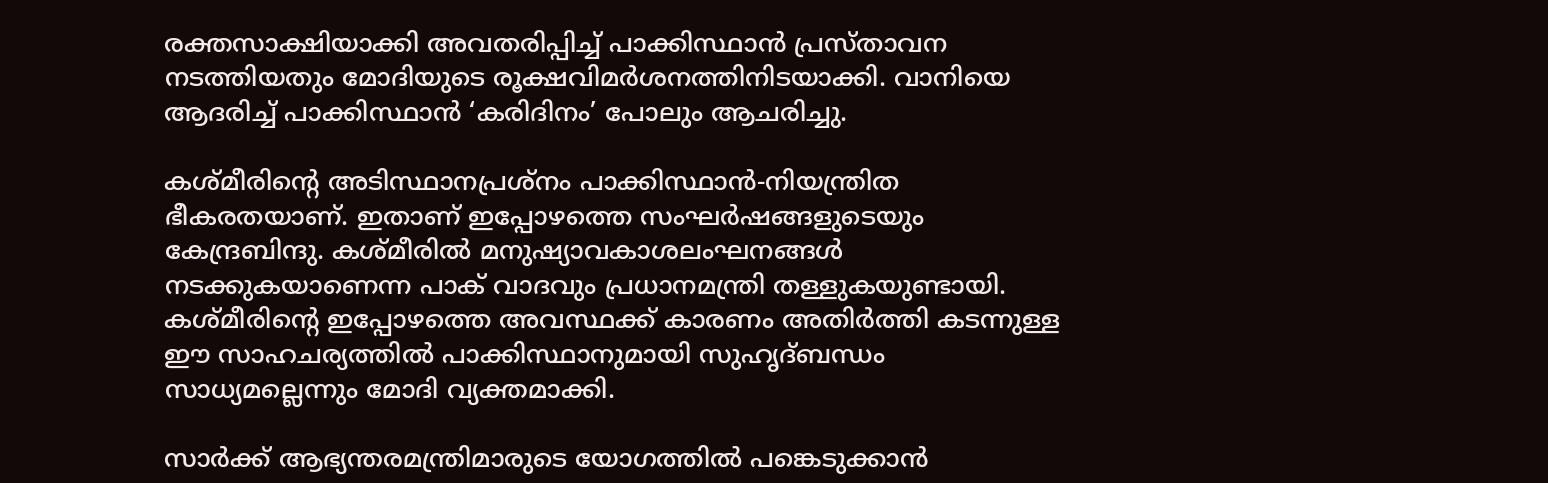രക്തസാക്ഷിയാക്കി അവതരിപ്പിച്ച് പാക്കിസ്ഥാന്‍ പ്രസ്താവന നടത്തിയതും മോദിയുടെ രൂക്ഷവിമര്‍ശനത്തിനിടയാക്കി. വാനിയെ ആദരിച്ച് പാക്കിസ്ഥാന്‍ ‘കരിദിനം’ പോലും ആചരിച്ചു.

കശ്മീരിന്റെ അടിസ്ഥാനപ്രശ്‌നം പാക്കിസ്ഥാന്‍-നിയന്ത്രിത ഭീകരതയാണ്. ഇതാണ് ഇപ്പോഴത്തെ സംഘര്‍ഷങ്ങളുടെയും കേന്ദ്രബിന്ദു. കശ്മീരില്‍ മനുഷ്യാവകാശലംഘനങ്ങള്‍ നടക്കുകയാണെന്ന പാക് വാദവും പ്രധാനമന്ത്രി തള്ളുകയുണ്ടായി. കശ്മീരിന്റെ ഇപ്പോഴത്തെ അവസ്ഥക്ക് കാരണം അതിര്‍ത്തി കടന്നുള്ള ഈ സാഹചര്യത്തില്‍ പാക്കിസ്ഥാനുമായി സുഹൃദ്ബന്ധം സാധ്യമല്ലെന്നും മോദി വ്യക്തമാക്കി.

സാര്‍ക്ക് ആഭ്യന്തരമന്ത്രിമാരുടെ യോഗത്തില്‍ പങ്കെടുക്കാന്‍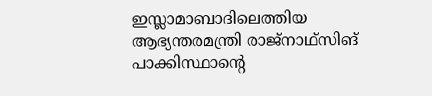ഇസ്ലാമാബാദിലെത്തിയ ആഭ്യന്തരമന്ത്രി രാജ്‌നാഥ്‌സിങ് പാക്കിസ്ഥാന്റെ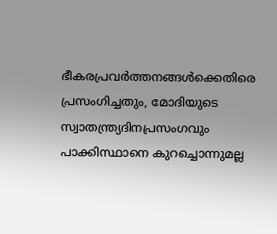ഭീകരപ്രവര്‍ത്തനങ്ങള്‍ക്കെതിരെ പ്രസംഗിച്ചതും, മോദിയുടെ സ്വാതന്ത്ര്യദിനപ്രസംഗവും പാക്കിസ്ഥാനെ കുറച്ചൊന്നുമല്ല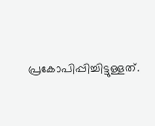പ്രകോപിപ്പിച്ചിട്ടുള്ളത്.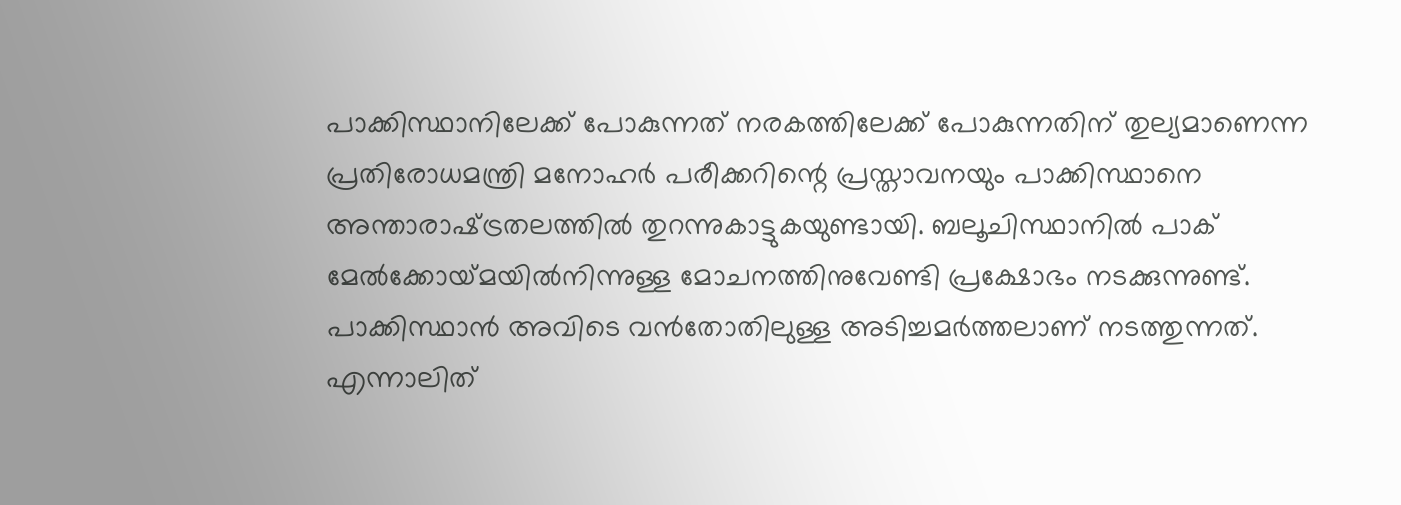പാക്കിസ്ഥാനിലേക്ക് പോകുന്നത് നരകത്തിലേക്ക് പോകുന്നതിന് തുല്യമാണെന്ന പ്രതിരോധമന്ത്രി മനോഹര്‍ പരീക്കറിന്റെ പ്രസ്താവനയും പാക്കിസ്ഥാനെ അന്താരാഷ്‌ട്രതലത്തില്‍ തുറന്നുകാട്ടുകയുണ്ടായി. ബലൂചിസ്ഥാനില്‍ പാക് മേല്‍ക്കോയ്‌മയില്‍നിന്നുള്ള മോചനത്തിനുവേണ്ടി പ്രക്ഷോഭം നടക്കുന്നുണ്ട്. പാക്കിസ്ഥാന്‍ അവിടെ വന്‍തോതിലുള്ള അടിച്ചമര്‍ത്തലാണ് നടത്തുന്നത്. എന്നാലിത്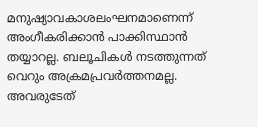മനുഷ്യാവകാശലംഘനമാണെന്ന് അംഗീകരിക്കാന്‍ പാക്കിസ്ഥാന്‍ തയ്യാറല്ല. ബലൂചികള്‍ നടത്തുന്നത് വെറും അക്രമപ്രവര്‍ത്തനമല്ല. അവരുടേത്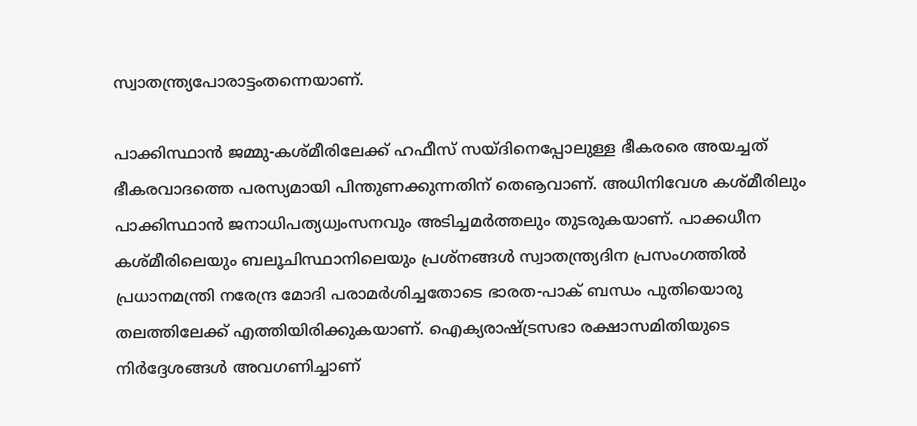സ്വാതന്ത്ര്യപോരാട്ടംതന്നെയാണ്.

പാക്കിസ്ഥാന്‍ ജമ്മു-കശ്മീരിലേക്ക് ഹഫീസ് സയ്ദിനെപ്പോലുള്ള ഭീകരരെ അയച്ചത് ഭീകരവാദത്തെ പരസ്യമായി പിന്തുണക്കുന്നതിന് തെൡവാണ്. അധിനിവേശ കശ്മീരിലും പാക്കിസ്ഥാന്‍ ജനാധിപത്യധ്വംസനവും അടിച്ചമര്‍ത്തലും തുടരുകയാണ്. പാക്കധീന കശ്മീരിലെയും ബലൂചിസ്ഥാനിലെയും പ്രശ്‌നങ്ങള്‍ സ്വാതന്ത്ര്യദിന പ്രസംഗത്തില്‍ പ്രധാനമന്ത്രി നരേന്ദ്ര മോദി പരാമര്‍ശിച്ചതോടെ ഭാരത-പാക് ബന്ധം പുതിയൊരു തലത്തിലേക്ക് എത്തിയിരിക്കുകയാണ്. ഐക്യരാഷ്‌ട്രസഭാ രക്ഷാസമിതിയുടെ നിര്‍ദ്ദേശങ്ങള്‍ അവഗണിച്ചാണ്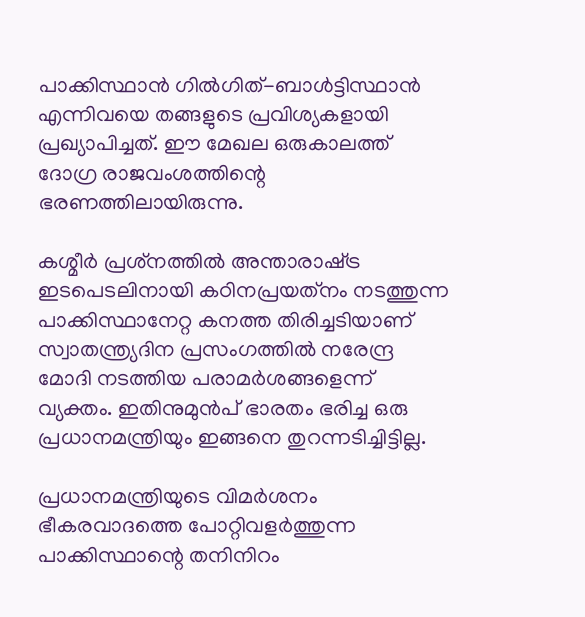പാക്കിസ്ഥാന്‍ ഗില്‍ഗിത്-ബാള്‍ട്ടിസ്ഥാന്‍ എന്നിവയെ തങ്ങളുടെ പ്രവിശ്യകളായി പ്രഖ്യാപിച്ചത്. ഈ മേഖല ഒരുകാലത്ത് ദോഗ്ര രാജവംശത്തിന്റെ ഭരണത്തിലായിരുന്നു.

കശ്മീര്‍ പ്രശ്‌നത്തില്‍ അന്താരാഷ്‌ട്ര ഇടപെടലിനായി കഠിനപ്രയത്‌നം നടത്തുന്ന പാക്കിസ്ഥാനേറ്റ കനത്ത തിരിച്ചടിയാണ് സ്വാതന്ത്ര്യദിന പ്രസംഗത്തില്‍ നരേന്ദ്ര മോദി നടത്തിയ പരാമര്‍ശങ്ങളെന്ന് വ്യക്തം. ഇതിനുമുന്‍പ് ഭാരതം ഭരിച്ച ഒരു പ്രധാനമന്ത്രിയും ഇങ്ങനെ തുറന്നടിച്ചിട്ടില്ല.

പ്രധാനമന്ത്രിയുടെ വിമര്‍ശനം ഭീകരവാദത്തെ പോറ്റിവളര്‍ത്തുന്ന പാക്കിസ്ഥാന്റെ തനിനിറം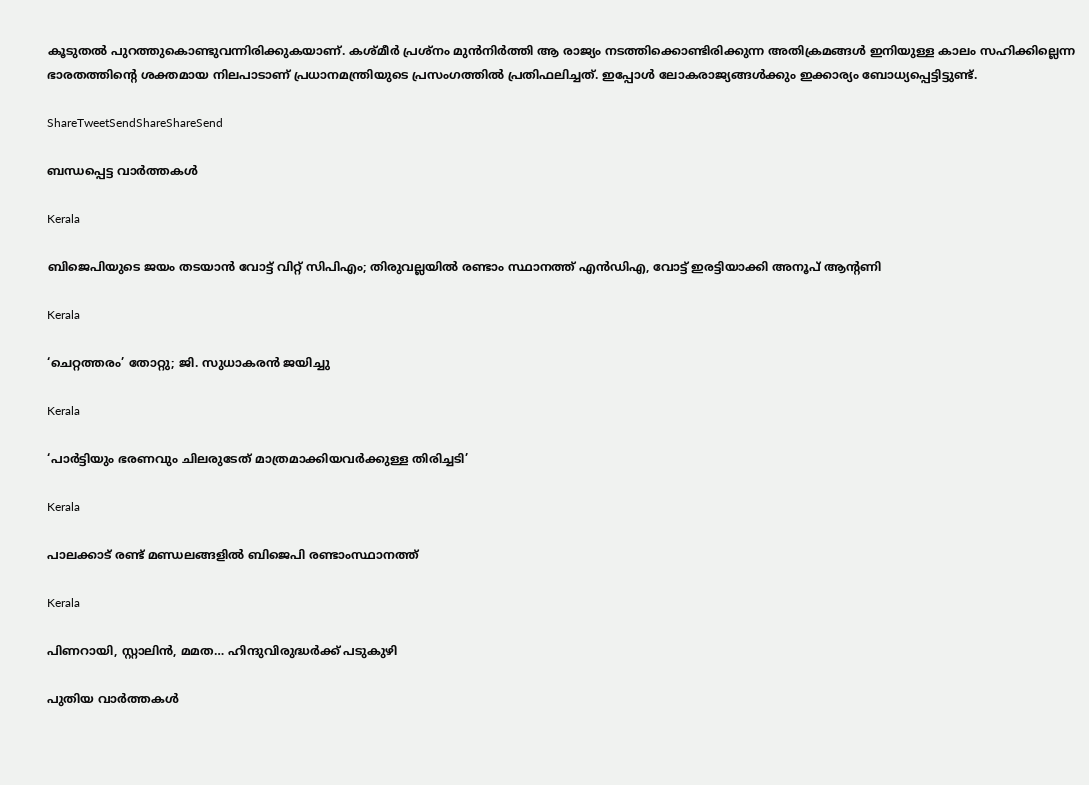കൂടുതല്‍ പുറത്തുകൊണ്ടുവന്നിരിക്കുകയാണ്. കശ്മീര്‍ പ്രശ്‌നം മുന്‍നിര്‍ത്തി ആ രാജ്യം നടത്തിക്കൊണ്ടിരിക്കുന്ന അതിക്രമങ്ങള്‍ ഇനിയുള്ള കാലം സഹിക്കില്ലെന്ന ഭാരതത്തിന്റെ ശക്തമായ നിലപാടാണ് പ്രധാനമന്ത്രിയുടെ പ്രസംഗത്തില്‍ പ്രതിഫലിച്ചത്. ഇപ്പോള്‍ ലോകരാജ്യങ്ങള്‍ക്കും ഇക്കാര്യം ബോധ്യപ്പെട്ടിട്ടുണ്ട്.

ShareTweetSendShareShareSend

ബന്ധപ്പെട്ട വാര്‍ത്തകള്‍

Kerala

ബിജെപിയുടെ ജയം തടയാന്‍ വോട്ട് വിറ്റ് സിപിഎം; തിരുവല്ലയില്‍ രണ്ടാം സ്ഥാനത്ത് എന്‍ഡിഎ, വോട്ട് ഇരട്ടിയാക്കി അനൂപ് ആന്റണി

Kerala

‘ചെറ്റത്തരം’ തോറ്റു; ജി. സുധാകരന്‍ ജയിച്ചു

Kerala

‘പാര്‍ട്ടിയും ഭരണവും ചിലരുടേത് മാത്രമാക്കിയവര്‍ക്കുള്ള തിരിച്ചടി’

Kerala

പാലക്കാട് രണ്ട് മണ്ഡലങ്ങളില്‍ ബിജെപി രണ്ടാംസ്ഥാനത്ത്

Kerala

പിണറായി, സ്റ്റാലിന്‍, മമത… ഹിന്ദുവിരുദ്ധര്‍ക്ക് പടുകുഴി

പുതിയ വാര്‍ത്തകള്‍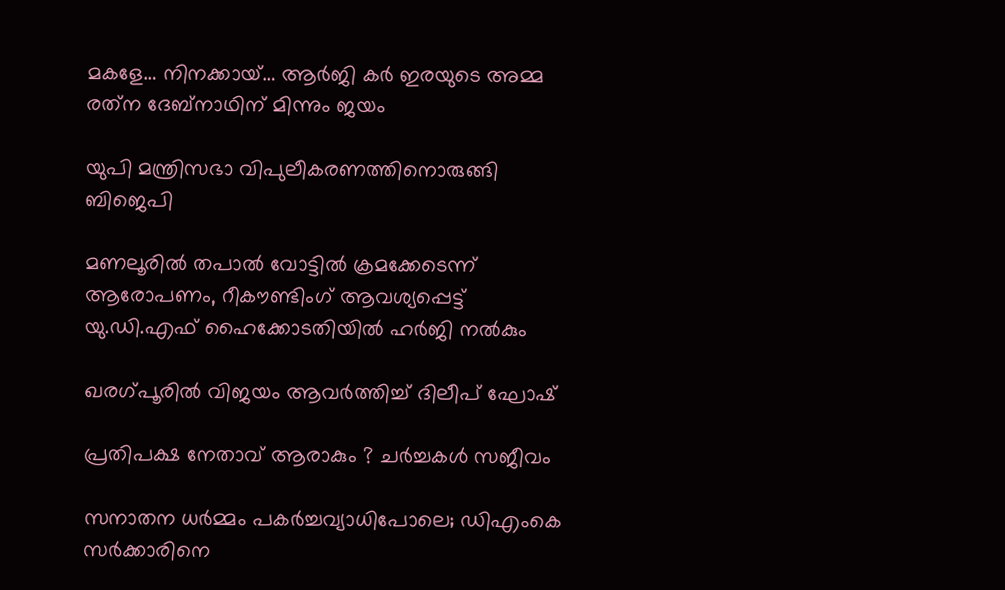മകളേ… നിനക്കായ്… ആര്‍ജി കര്‍ ഇരയുടെ അമ്മ രത്‌ന ദേബ്‌നാഥിന് മിന്നും ജയം

യുപി മന്ത്രിസഭാ വിപുലീകരണത്തിനൊരുങ്ങി ബിജെപി

മണലൂരില്‍ തപാല്‍ വോട്ടില്‍ ക്രമക്കേടെന്ന് ആരോപണം, റീകൗണ്ടിംഗ് ആവശ്യപ്പെട്ട് യു.ഡി.എഫ് ഹൈക്കോടതിയില്‍ ഹര്‍ജി നല്‍കും

ഖരഗ്പൂരില്‍ വിജയം ആവര്‍ത്തിച്ച് ദിലീപ് ഘോഷ്

പ്രതിപക്ഷ നേതാവ് ആരാകും ? ചര്‍ച്ചകള്‍ സജീവം

സനാതന ധര്‍മ്മം പകര്‍ച്ചവ്യാധിപോലെ; ഡിഎംകെ സര്‍ക്കാരിനെ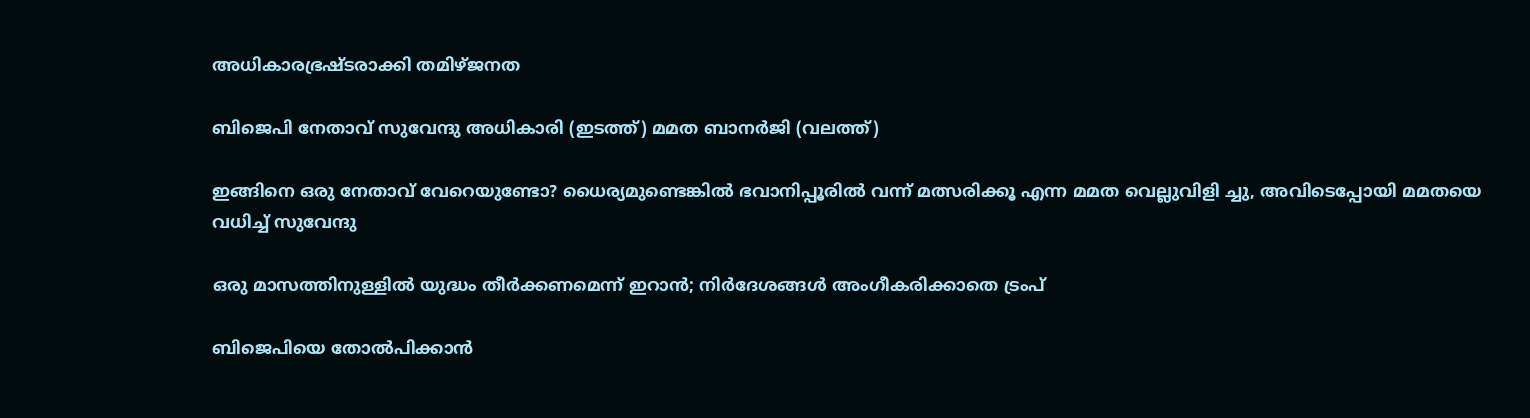അധികാരഭ്രഷ്ടരാക്കി തമിഴ്ജനത

ബിജെപി നേതാവ് സുവേന്ദു അധികാരി (ഇടത്ത്) മമത ബാനര്‍ജി (വലത്ത്)

ഇങ്ങിനെ ഒരു നേതാവ് വേറെയുണ്ടോ? ധൈര്യമുണ്ടെങ്കില്‍ ഭവാനിപ്പൂരില്‍ വന്ന് മത്സരിക്കൂ എന്ന മമത വെല്ലുവിളി ച്ചു, അവിടെപ്പോയി മമതയെ വധിച്ച് സുവേന്ദു

ഒരു മാസത്തിനുള്ളില്‍ യുദ്ധം തീര്‍ക്കണമെന്ന് ഇറാന്‍; നിര്‍ദേശങ്ങള്‍ അംഗീകരിക്കാതെ ട്രംപ്

ബിജെപിയെ തോല്‍പിക്കാന്‍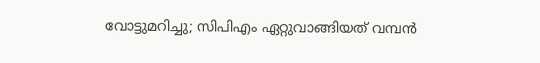വോട്ടുമറിച്ചു; സിപിഎം ഏറ്റുവാങ്ങിയത് വമ്പന്‍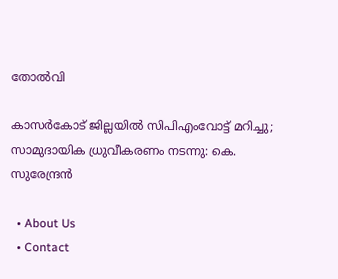തോല്‍വി

കാസര്‍കോട് ജില്ലയില്‍ സിപിഎംവോട്ട് മറിച്ചു; സാമുദായിക ധ്രുവീകരണം നടന്നു: കെ. സുരേന്ദ്രന്‍

  • About Us
  • Contact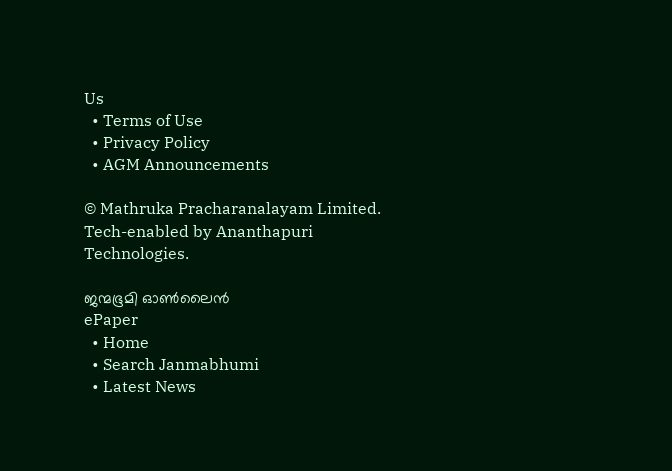Us
  • Terms of Use
  • Privacy Policy
  • AGM Announcements

© Mathruka Pracharanalayam Limited.
Tech-enabled by Ananthapuri Technologies.

ജന്മഭൂമി ഓണ്‍ലൈന്‍
ePaper
  • Home
  • Search Janmabhumi
  • Latest News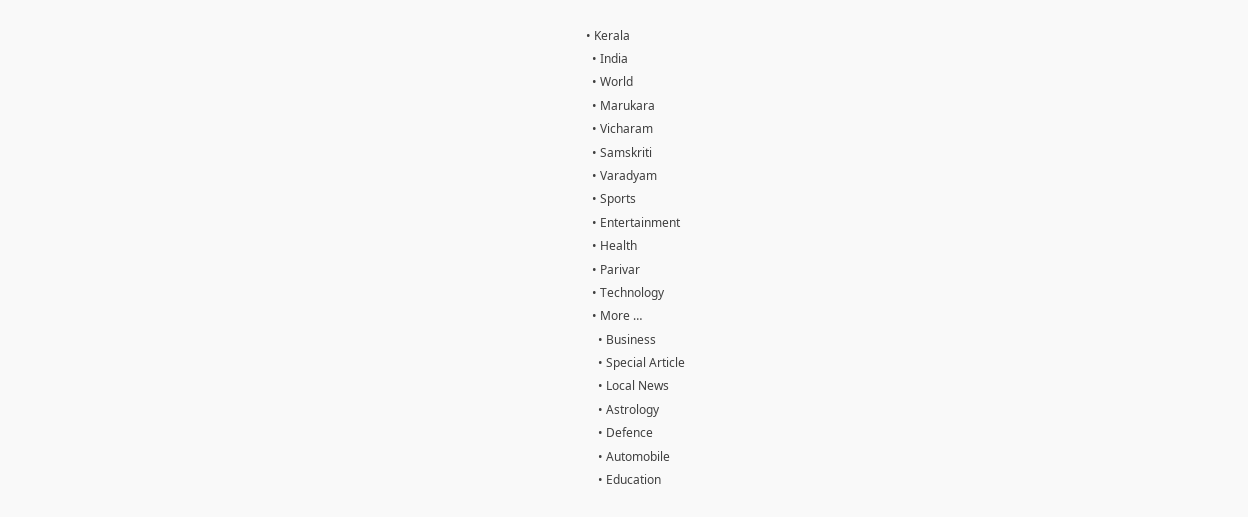• Kerala
  • India
  • World
  • Marukara
  • Vicharam
  • Samskriti
  • Varadyam
  • Sports
  • Entertainment
  • Health
  • Parivar
  • Technology
  • More …
    • Business
    • Special Article
    • Local News
    • Astrology
    • Defence
    • Automobile
    • Education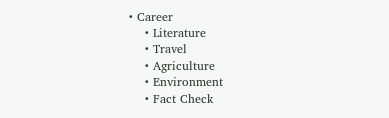• Career
    • Literature
    • Travel
    • Agriculture
    • Environment
    • Fact Check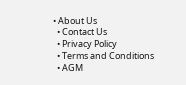• About Us
  • Contact Us
  • Privacy Policy
  • Terms and Conditions
  • AGM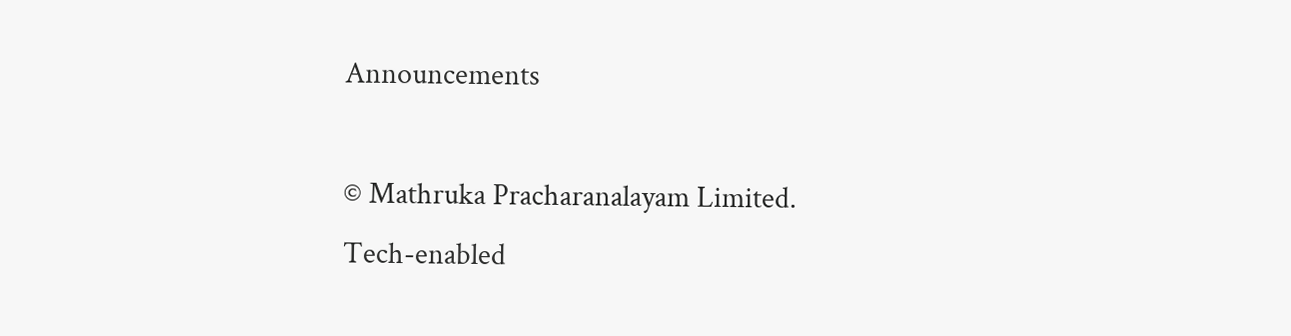Announcements

© Mathruka Pracharanalayam Limited.
Tech-enabled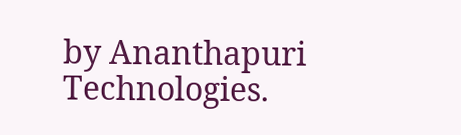by Ananthapuri Technologies.